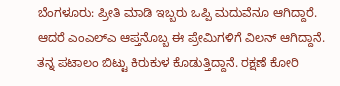ಬೆಂಗಳೂರು: ಪ್ರೀತಿ ಮಾಡಿ ಇಬ್ಬರು ಒಪ್ಪಿ ಮದುವೆನೂ ಆಗಿದ್ದಾರೆ. ಆದರೆ ಎಂಎಲ್‍ಎ ಆಪ್ತನೊಬ್ಬ ಈ ಪ್ರೇಮಿಗಳಿಗೆ ವಿಲನ್ ಆಗಿದ್ದಾನೆ. ತನ್ನ ಪಟಾಲಂ ಬಿಟ್ಟು ಕಿರುಕುಳ ಕೊಡುತ್ತಿದ್ದಾನೆ. ರಕ್ಷಣೆ ಕೋರಿ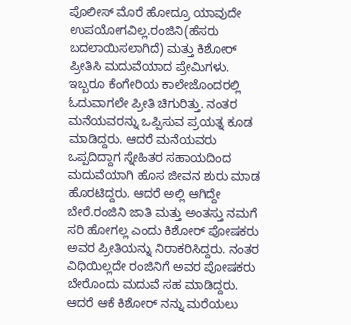ಪೊಲೀಸ್ ಮೊರೆ ಹೋದ್ರೂ ಯಾವುದೇ ಉಪಯೋಗವಿಲ್ಲ.ರಂಜಿನಿ(ಹೆಸರು ಬದಲಾಯಿಸಲಾಗಿದೆ) ಮತ್ತು ಕಿಶೋರ್ ಪ್ರೀತಿಸಿ ಮದುವೆಯಾದ ಪ್ರೇಮಿಗಳು. ಇಬ್ಬರೂ ಕೆಂಗೇರಿಯ ಕಾಲೇಜೊಂದರಲ್ಲಿ ಓದುವಾಗಲೇ ಪ್ರೀತಿ ಚಿಗುರಿತ್ತು. ನಂತರ ಮನೆಯವರನ್ನು ಒಪ್ಪಿಸುವ ಪ್ರಯತ್ನ ಕೂಡ ಮಾಡಿದ್ದರು. ಆದರೆ ಮನೆಯವರು ಒಪ್ಪದಿದ್ದಾಗ ಸ್ನೇಹಿತರ ಸಹಾಯದಿಂದ ಮದುವೆಯಾಗಿ ಹೊಸ ಜೀವನ ಶುರು ಮಾಡ ಹೊರಟಿದ್ದರು. ಆದರೆ ಅಲ್ಲಿ ಆಗಿದ್ದೇ ಬೇರೆ.ರಂಜಿನಿ ಜಾತಿ ಮತ್ತು ಅಂತಸ್ತು ನಮಗೆ ಸರಿ ಹೋಗಲ್ಲ ಎಂದು ಕಿಶೋರ್ ಪೋಷಕರು ಅವರ ಪ್ರೀತಿಯನ್ನು ನಿರಾಕರಿಸಿದ್ದರು. ನಂತರ ವಿಧಿಯಿಲ್ಲದೇ ರಂಜಿನಿಗೆ ಅವರ ಪೋಷಕರು ಬೇರೊಂದು ಮದುವೆ ಸಹ ಮಾಡಿದ್ದರು. ಆದರೆ ಆಕೆ ಕಿಶೋರ್ ನನ್ನು ಮರೆಯಲು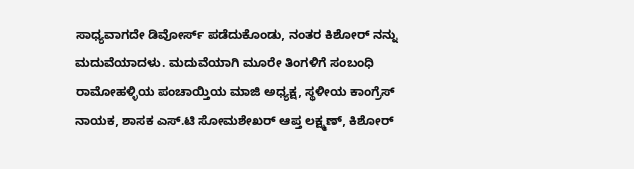ಸಾಧ್ಯವಾಗದೇ ಡಿವೋರ್ಸ್ ಪಡೆದುಕೊಂಡು, ನಂತರ ಕಿಶೋರ್ ನನ್ನು ಮದುವೆಯಾದಳು. ಮದುವೆಯಾಗಿ ಮೂರೇ ತಿಂಗಳಿಗೆ ಸಂಬಂಧಿ ರಾಮೋಹಳ್ಳಿಯ ಪಂಚಾಯ್ತಿಯ ಮಾಜಿ ಅಧ್ಯಕ್ಷ, ಸ್ಥಳೀಯ ಕಾಂಗ್ರೆಸ್ ನಾಯಕ, ಶಾಸಕ ಎಸ್.ಟಿ ಸೋಮಶೇಖರ್ ಆಪ್ತ ಲಕ್ಷ್ಮಣ್, ಕಿಶೋರ್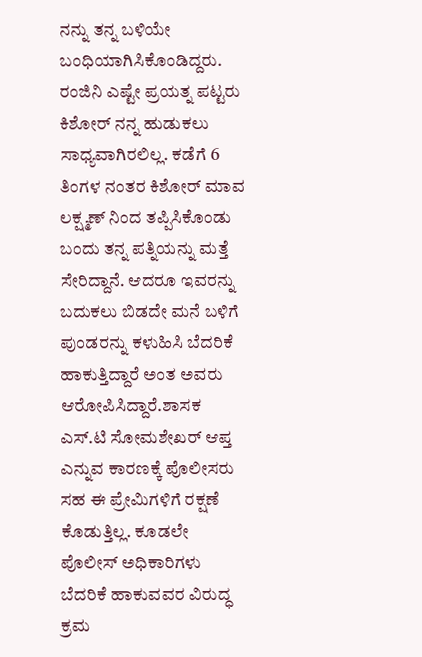ನನ್ನು ತನ್ನ ಬಳಿಯೇ ಬಂಧಿಯಾಗಿಸಿಕೊಂಡಿದ್ದರು. ರಂಜಿನಿ ಎಷ್ಟೇ ಪ್ರಯತ್ನ ಪಟ್ಟರು ಕಿಶೋರ್ ನನ್ನ ಹುಡುಕಲು ಸಾಧ್ಯವಾಗಿರಲಿಲ್ಲ. ಕಡೆಗೆ 6 ತಿಂಗಳ ನಂತರ ಕಿಶೋರ್ ಮಾವ ಲಕ್ಷ್ಮಣ್ ನಿಂದ ತಪ್ಪಿಸಿಕೊಂಡು ಬಂದು ತನ್ನ ಪತ್ನಿಯನ್ನು ಮತ್ತೆ ಸೇರಿದ್ದಾನೆ. ಆದರೂ ಇವರನ್ನು ಬದುಕಲು ಬಿಡದೇ ಮನೆ ಬಳಿಗೆ ಪುಂಡರನ್ನು ಕಳುಹಿಸಿ ಬೆದರಿಕೆ ಹಾಕುತ್ತಿದ್ದಾರೆ ಅಂತ ಅವರು ಆರೋಪಿಸಿದ್ದಾರೆ.ಶಾಸಕ ಎಸ್.ಟಿ ಸೋಮಶೇಖರ್ ಆಪ್ತ ಎನ್ನುವ ಕಾರಣಕ್ಕೆ ಪೊಲೀಸರು ಸಹ ಈ ಪ್ರೇಮಿಗಳಿಗೆ ರಕ್ಷಣೆ ಕೊಡುತ್ತಿಲ್ಲ. ಕೂಡಲೇ ಪೊಲೀಸ್ ಅಧಿಕಾರಿಗಳು ಬೆದರಿಕೆ ಹಾಕುವವರ ವಿರುದ್ಧ ಕ್ರಮ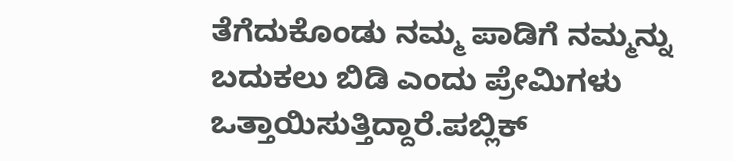ತೆಗೆದುಕೊಂಡು ನಮ್ಮ ಪಾಡಿಗೆ ನಮ್ಮನ್ನು ಬದುಕಲು ಬಿಡಿ ಎಂದು ಪ್ರೇಮಿಗಳು ಒತ್ತಾಯಿಸುತ್ತಿದ್ದಾರೆ.ಪಬ್ಲಿಕ್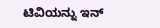ಟಿವಿಯನ್ನು ಇನ್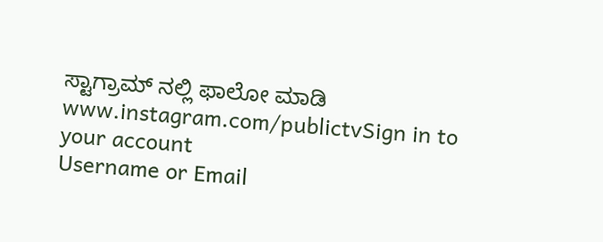ಸ್ಟಾಗ್ರಾಮ್ ನಲ್ಲಿ ಫಾಲೋ ಮಾಡಿ www.instagram.com/publictvSign in to your account
Username or Email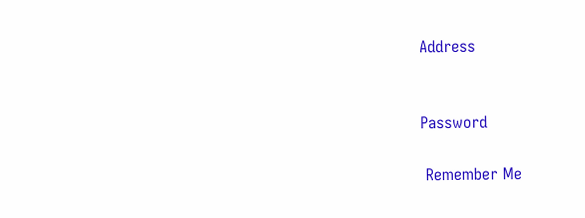Address


Password

 Remember Me